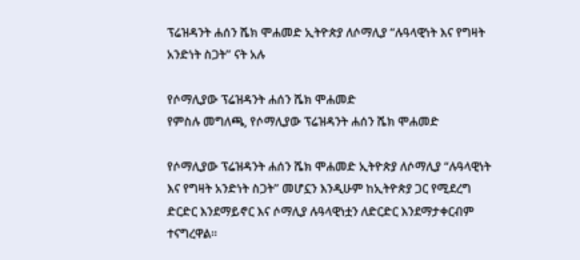ፕሬዝዳንት ሐሰን ሼክ ሞሐመድ ኢትዮጵያ ለሶማሊያ “ሉዓላዊነት እና የግዛት አንድነት ስጋት” ናት አሉ

የሶማሊያው ፕሬዝዳንት ሐሰን ሼክ ሞሐመድ
የምስሉ መግለጫ, የሶማሊያው ፕሬዝዳንት ሐሰን ሼክ ሞሐመድ

የሶማሊያው ፕሬዝዳንት ሐሰን ሼክ ሞሐመድ ኢትዮጵያ ለሶማሊያ “ሉዓላዊነት እና የግዛት አንድነት ስጋት” መሆኗን እንዲሁም ከኢትዮጵያ ጋር የሚደረግ ድርድር እንደማይኖር እና ሶማሊያ ሉዓላዊነቷን ለድርድር እንደማታቀርብም ተናግረዋል።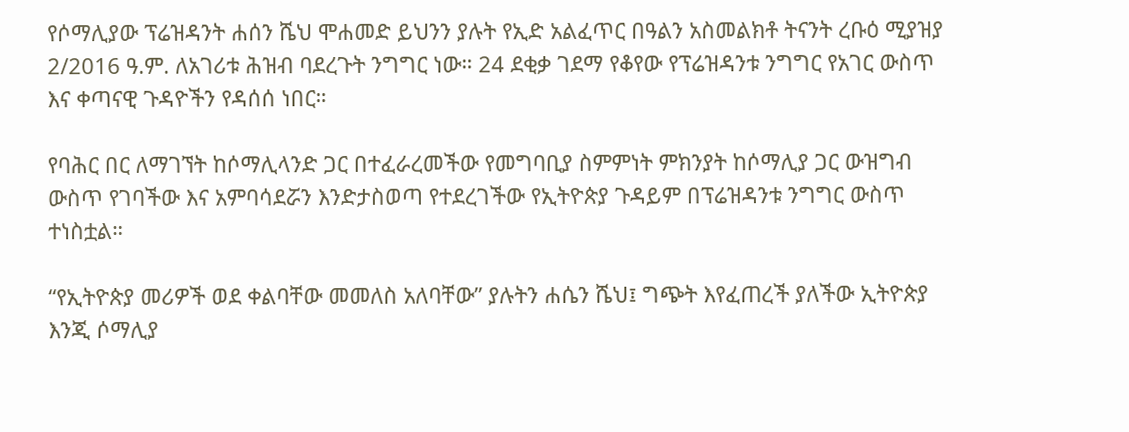የሶማሊያው ፕሬዝዳንት ሐሰን ሼህ ሞሐመድ ይህንን ያሉት የኢድ አልፈጥር በዓልን አስመልክቶ ትናንት ረቡዕ ሚያዝያ 2/2016 ዓ.ም. ለአገሪቱ ሕዝብ ባደረጉት ንግግር ነው። 24 ደቂቃ ገደማ የቆየው የፕሬዝዳንቱ ንግግር የአገር ውስጥ እና ቀጣናዊ ጉዳዮችን የዳሰሰ ነበር።

የባሕር በር ለማገኘት ከሶማሊላንድ ጋር በተፈራረመችው የመግባቢያ ስምምነት ምክንያት ከሶማሊያ ጋር ውዝግብ ውስጥ የገባችው እና አምባሳደሯን እንድታስወጣ የተደረገችው የኢትዮጵያ ጉዳይም በፕሬዝዳንቱ ንግግር ውስጥ ተነስቷል።

“የኢትዮጵያ መሪዎች ወደ ቀልባቸው መመለስ አለባቸው” ያሉትን ሐሴን ሼህ፤ ግጭት እየፈጠረች ያለችው ኢትዮጵያ እንጂ ሶማሊያ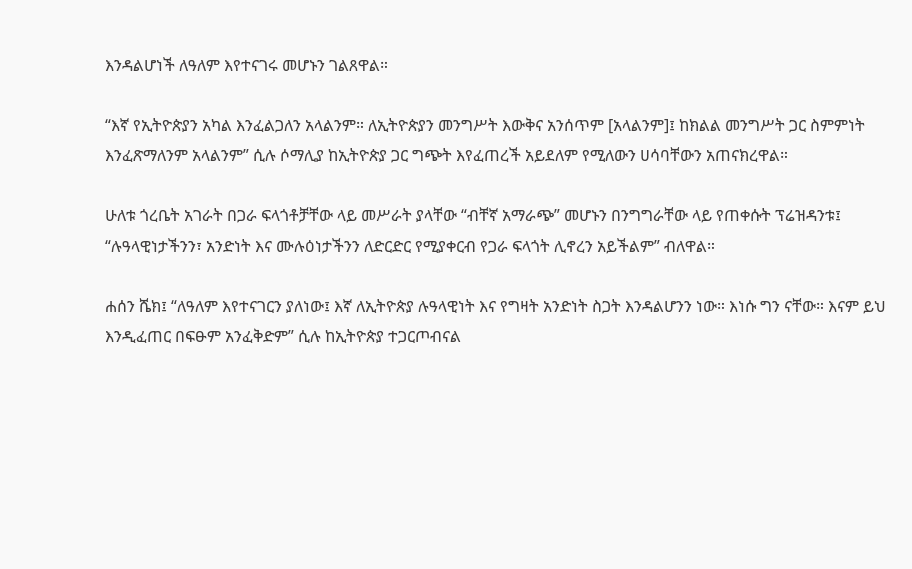እንዳልሆነች ለዓለም እየተናገሩ መሆኑን ገልጸዋል።

“እኛ የኢትዮጵያን አካል እንፈልጋለን አላልንም። ለኢትዮጵያን መንግሥት እውቅና አንሰጥም [አላልንም]፤ ከክልል መንግሥት ጋር ስምምነት እንፈጽማለንም አላልንም” ሲሉ ሶማሊያ ከኢትዮጵያ ጋር ግጭት እየፈጠረች አይደለም የሚለውን ሀሳባቸውን አጠናክረዋል።

ሁለቱ ጎረቤት አገራት በጋራ ፍላጎቶቻቸው ላይ መሥራት ያላቸው “ብቸኛ አማራጭ” መሆኑን በንግግራቸው ላይ የጠቀሱት ፕሬዝዳንቱ፤ “ሉዓላዊነታችንን፣ አንድነት እና ሙሉዕነታችንን ለድርድር የሚያቀርብ የጋራ ፍላጎት ሊኖረን አይችልም” ብለዋል።

ሐሰን ሼክ፤ “ለዓለም እየተናገርን ያለነው፤ እኛ ለኢትዮጵያ ሉዓላዊነት እና የግዛት አንድነት ስጋት እንዳልሆንን ነው። እነሱ ግን ናቸው። እናም ይህ እንዲፈጠር በፍፁም አንፈቅድም” ሲሉ ከኢትዮጵያ ተጋርጦብናል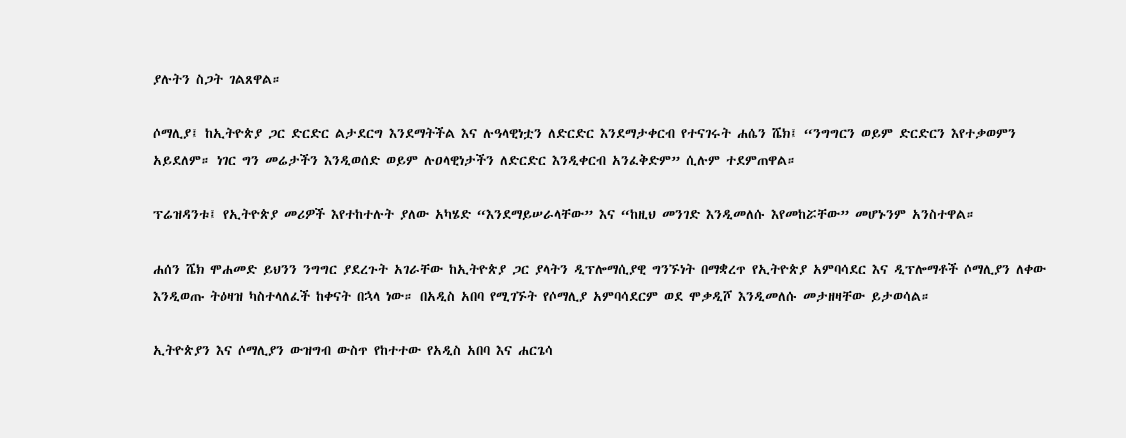ያሉትን ስጋት ገልጸዋል።

ሶማሊያ፤ ከኢትዮጵያ ጋር ድርድር ልታደርግ እንደማትችል እና ሉዓላዊነቷን ለድርድር እንደማታቀርብ የተናገሩት ሐሴን ሼክ፤ “ንግግርን ወይም ድርድርን እየተቃወምን አይደለም። ነገር ግን መሬታችን እንዲወሰድ ወይም ሉዐላዊነታችን ለድርድር እንዲቀርብ አንፈቅድም” ሲሉም ተደምጠዋል።

ፕሬዝዳንቱ፤ የኢትዮጵያ መሪዎች እየተከተሉት ያለው አካሄድ “እንደማይሠራላቸው” እና “ከዚህ መንገድ እንዲመለሱ እየመከሯቸው” መሆኑንም አንስተዋል።

ሐሰን ሼክ ሞሐመድ ይህንን ንግግር ያደረጉት አገራቸው ከኢትዮጵያ ጋር ያላትን ዲፕሎማሲያዊ ግንኙነት በማቋረጥ የኢትዮጵያ አምባሳደር እና ዲፕሎማቶች ሶማሊያን ለቀው እንዲወጡ ትዕዛዝ ካስተላለፈች ከቀናት በኋላ ነው። በአዲስ አበባ የሚገኙት የሶማሊያ አምባሳደርም ወደ ሞቃዲሾ እንዲመለሱ መታዘዛቸው ይታወሳል።

ኢትዮጵያን እና ሶማሊያን ውዝግብ ውስጥ የከተተው የአዲስ አበባ እና ሐርጌሳ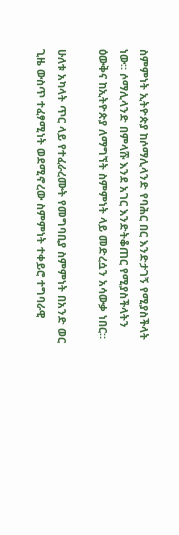ስምምነት ኢትዮጵያ ከሶማሊላንድ የባሕር በር እንድታገኝ የሚያስችላት ነው። ሶማሊላንድ በምላሹ እንደ አገር እንድትቆጠር የሚያስችላትን ዕውቅና ከኢትዮጵያ ለማግኘት ስምምነት ላይ መድረሷን አሳውቃ ነበር።

ሁለቱ አካላት ጥር ላይ የተፈራረሙት የመግባቢያ ስምምነት በአንድ ወር ጊዜ ውስጥ ተፈፃሚነት ወደሚኖረው ስምምነት ተቀይሮ ተግባራዊ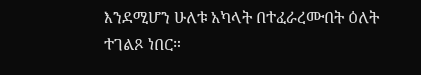እንደሚሆን ሁለቱ አካላት በተፈራረሙበት ዕለት ተገልጾ ነበር።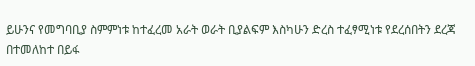ይሁንና የመግባቢያ ስምምነቱ ከተፈረመ አራት ወራት ቢያልፍም እስካሁን ድረስ ተፈፃሚነቱ የደረሰበትን ደረጃ በተመለከተ በይፋ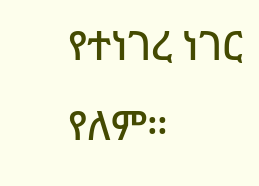የተነገረ ነገር የለም።